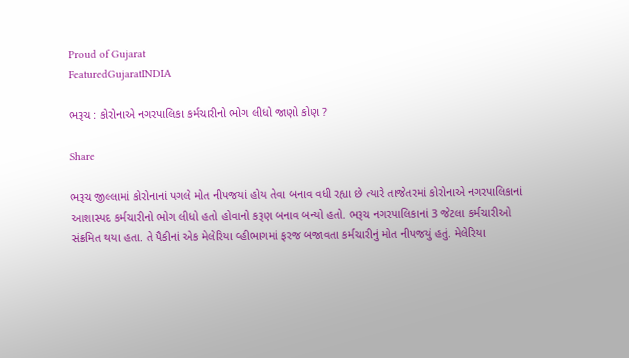Proud of Gujarat
FeaturedGujaratINDIA

ભરૂચ : કોરોનાએ નગરપાલિકા કર્મચારીનો ભોગ લીધો જાણો કોણ ?

Share

ભરૂચ જીલ્લામાં કોરોનાનાં પગલે મોત નીપજયાં હોય તેવા બનાવ વધી રહ્યા છે ત્યારે તાજેતરમાં કોરોનાએ નગરપાલિકાનાં આશાસ્પદ કર્મચારીનો ભોગ લીધો હતો હોવાનો કરૂણ બનાવ બન્યો હતો. ભરૂચ નગરપાલિકાનાં 3 જેટલા કર્મચારીઓ સંક્રમિત થયા હતા. તે પૈકીનાં એક મેલેરિયા વ્હીભાગમાં ફરજ બજાવતા કર્મચારીનું મોત નીપજયું હતું. મેલેરિયા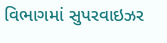વિભાગમાં સુપરવાઇઝર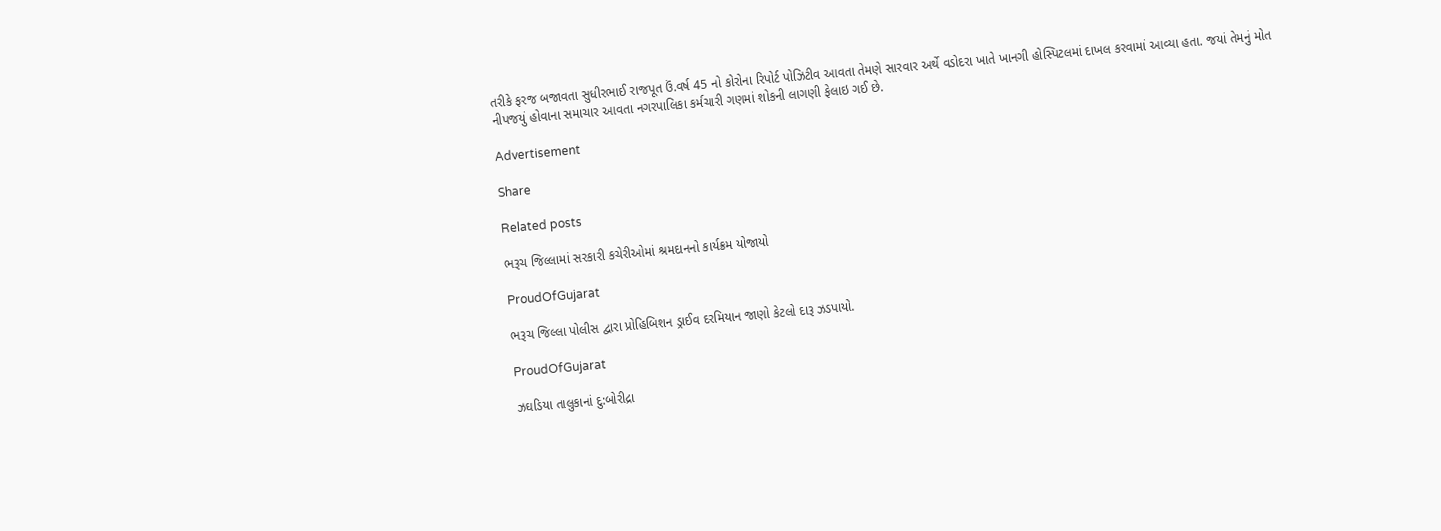તરીકે ફરજ બજાવતા સુધીરભાઈ રાજપૂત ઉં.વર્ષ 45 નો કોરોના રિપોર્ટ પોઝિટીવ આવતા તેમણે સારવાર અર્થે વડોદરા ખાતે ખાનગી હોસ્પિટલમાં દાખલ કરવામાં આવ્યા હતા. જયાં તેમનું મોત નીપજયું હોવાના સમાચાર આવતા નગરપાલિકા કર્મચારી ગણમાં શોકની લાગણી ફેલાઇ ગઈ છે.

Advertisement

Share

Related posts

ભરૂચ જિલ્લામાં સરકારી કચેરીઓમાં શ્રમદાનનો કાર્યક્રમ યોજાયો

ProudOfGujarat

ભરૂચ જિલ્લા પોલીસ દ્વારા પ્રોહિબિશન ડ્રાઈવ દરમિયાન જાણો કેટલો દારૂ ઝડપાયો.

ProudOfGujarat

ઝઘડિયા તાલુકાનાં દુ:બોરીદ્રા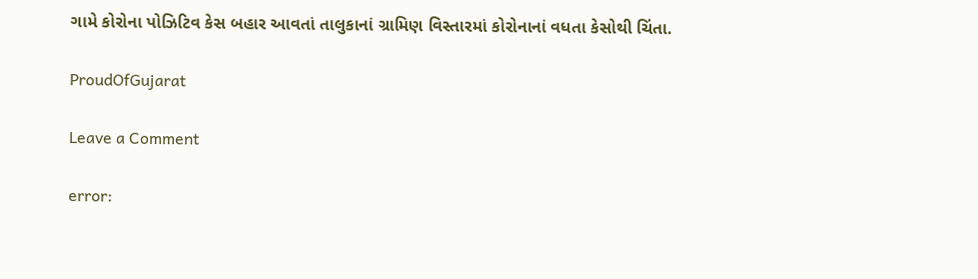ગામે કોરોના પોઝિટિવ કેસ બહાર આવતાં તાલુકાનાં ગ્રામિણ વિસ્તારમાં કોરોનાનાં વધતા કેસોથી ચિંતા.

ProudOfGujarat

Leave a Comment

error: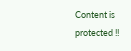Content is protected !!